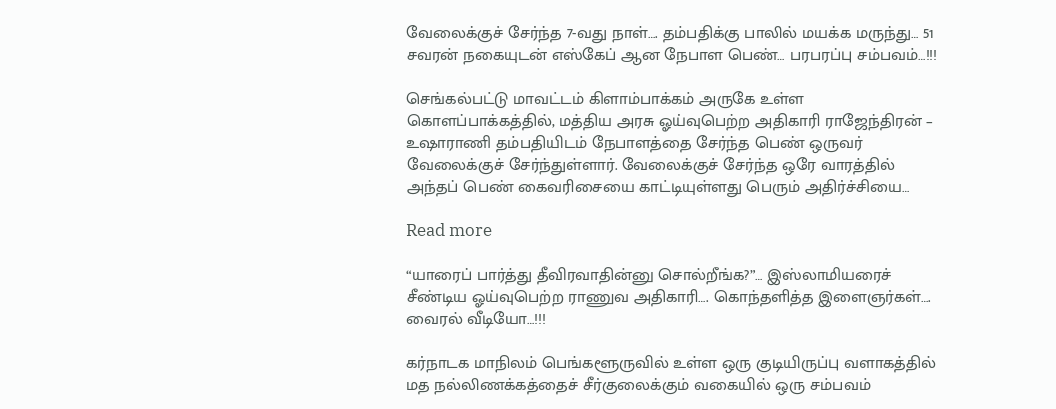வேலைக்குச் சேர்ந்த 7-வது நாள்…. தம்பதிக்கு பாலில் மயக்க மருந்து… 51 சவரன் நகையுடன் எஸ்கேப் ஆன நேபாள பெண்… பரபரப்பு சம்பவம்…!!!

செங்கல்பட்டு மாவட்டம் கிளாம்பாக்கம் அருகே உள்ள கொளப்பாக்கத்தில், மத்திய அரசு ஓய்வுபெற்ற அதிகாரி ராஜேந்திரன் – உஷாராணி தம்பதியிடம் நேபாளத்தை சேர்ந்த பெண் ஒருவர் வேலைக்குச் சேர்ந்துள்ளார். வேலைக்குச் சேர்ந்த ஒரே வாரத்தில் அந்தப் பெண் கைவரிசையை காட்டியுள்ளது பெரும் அதிர்ச்சியை…

Read more

“யாரைப் பார்த்து தீவிரவாதின்னு சொல்றீங்க?”… இஸ்லாமியரைச் சீண்டிய ஓய்வுபெற்ற ராணுவ அதிகாரி…. கொந்தளித்த இளைஞர்கள்…. வைரல் வீடியோ…!!!

கர்நாடக மாநிலம் பெங்களூருவில் உள்ள ஒரு குடியிருப்பு வளாகத்தில் மத நல்லிணக்கத்தைச் சீர்குலைக்கும் வகையில் ஒரு சம்பவம்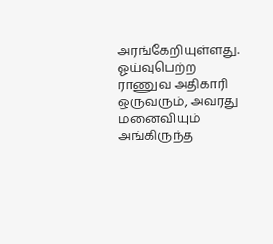அரங்கேறியுள்ளது. ஓய்வுபெற்ற ராணுவ அதிகாரி ஒருவரும், அவரது மனைவியும் அங்கிருந்த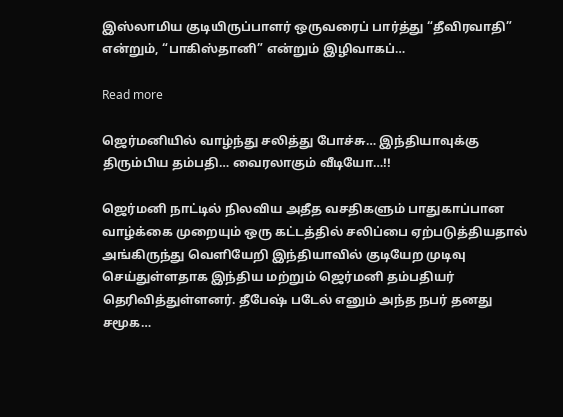இஸ்லாமிய குடியிருப்பாளர் ஒருவரைப் பார்த்து “தீவிரவாதி” என்றும், “பாகிஸ்தானி” என்றும் இழிவாகப்…

Read more

ஜெர்மனியில் வாழ்ந்து சலித்து போச்சு… இந்தியாவுக்கு திரும்பிய தம்பதி… வைரலாகும் வீடியோ…!!

ஜெர்மனி நாட்டில் நிலவிய அதீத வசதிகளும் பாதுகாப்பான வாழ்க்கை முறையும் ஒரு கட்டத்தில் சலிப்பை ஏற்படுத்தியதால் அங்கிருந்து வெளியேறி இந்தியாவில் குடியேற முடிவு செய்துள்ளதாக இந்திய மற்றும் ஜெர்மனி தம்பதியர் தெரிவித்துள்ளனர். தீபேஷ் படேல் எனும் அந்த நபர் தனது சமூக…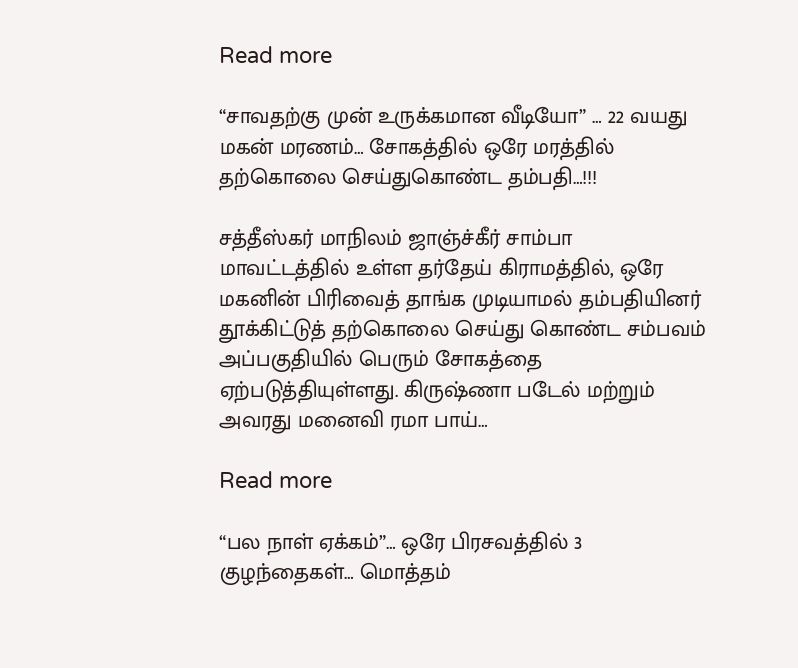Read more

“சாவதற்கு முன் உருக்கமான வீடியோ” … 22 வயது மகன் மரணம்… சோகத்தில் ஒரே மரத்தில் தற்கொலை செய்துகொண்ட தம்பதி…!!!

சத்தீஸ்கர் மாநிலம் ஜாஞ்ச்கீர் சாம்பா மாவட்டத்தில் உள்ள தர்தேய் கிராமத்தில், ஒரே மகனின் பிரிவைத் தாங்க முடியாமல் தம்பதியினர் தூக்கிட்டுத் தற்கொலை செய்து கொண்ட சம்பவம் அப்பகுதியில் பெரும் சோகத்தை ஏற்படுத்தியுள்ளது. கிருஷ்ணா படேல் மற்றும் அவரது மனைவி ரமா பாய்…

Read more

“பல நாள் ஏக்கம்”… ஒரே பிரசவத்தில் 3 குழந்தைகள்… மொத்தம்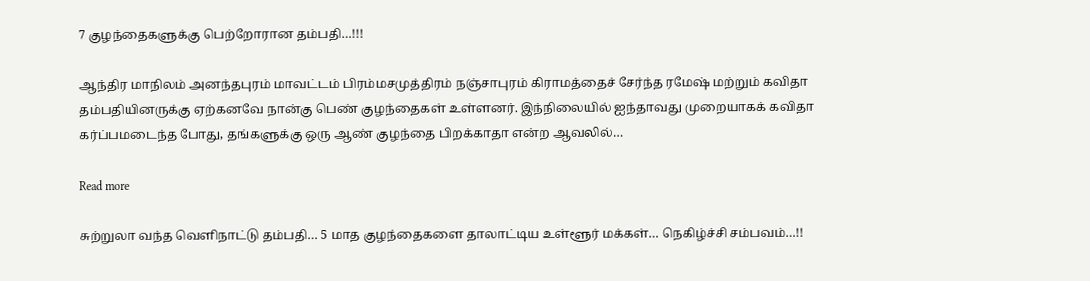7 குழந்தைகளுக்கு பெற்றோரான தம்பதி…!!!

ஆந்திர மாநிலம் அனந்தபுரம் மாவட்டம் பிரம்மசமுத்திரம் நஞ்சாபுரம் கிராமத்தைச் சேர்ந்த ரமேஷ் மற்றும் கவிதா தம்பதியினருக்கு ஏற்கனவே நான்கு பெண் குழந்தைகள் உள்ளனர். இந்நிலையில் ஐந்தாவது முறையாகக் கவிதா கர்ப்பமடைந்த போது, தங்களுக்கு ஒரு ஆண் குழந்தை பிறக்காதா என்ற ஆவலில்…

Read more

சுற்றுலா வந்த வெளிநாட்டு தம்பதி… 5 மாத குழந்தைகளை தாலாட்டிய உள்ளூர் மக்கள்… நெகிழ்ச்சி சம்பவம்…!!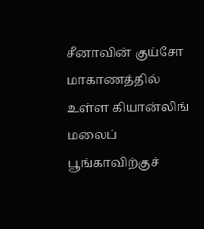சீனாவின் குய்சோ மாகாணத்தில் உள்ள கியான்லிங் மலைப் பூங்காவிற்குச்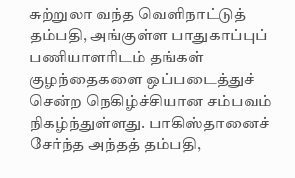சுற்றுலா வந்த வெளிநாட்டுத் தம்பதி, அங்குள்ள பாதுகாப்புப் பணியாளரிடம் தங்கள் குழந்தைகளை ஒப்படைத்துச் சென்ற நெகிழ்ச்சியான சம்பவம் நிகழ்ந்துள்ளது. பாகிஸ்தானைச் சேர்ந்த அந்தத் தம்பதி,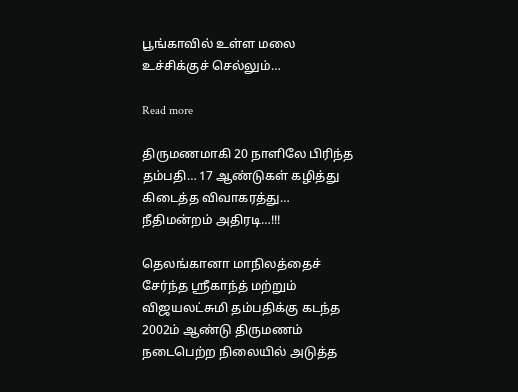பூங்காவில் உள்ள மலை உச்சிக்குச் செல்லும்…

Read more

திருமணமாகி 20 நாளிலே பிரிந்த தம்பதி… 17 ஆண்டுகள் கழித்து கிடைத்த விவாகரத்து… நீதிமன்றம் அதிரடி…!!!

தெலங்கானா மாநிலத்தைச் சேர்ந்த ஸ்ரீகாந்த் மற்றும் விஜயலட்சுமி தம்பதிக்கு கடந்த 2002ம் ஆண்டு திருமணம் நடைபெற்ற நிலையில் அடுத்த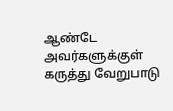ஆண்டே அவர்களுக்குள் கருத்து வேறுபாடு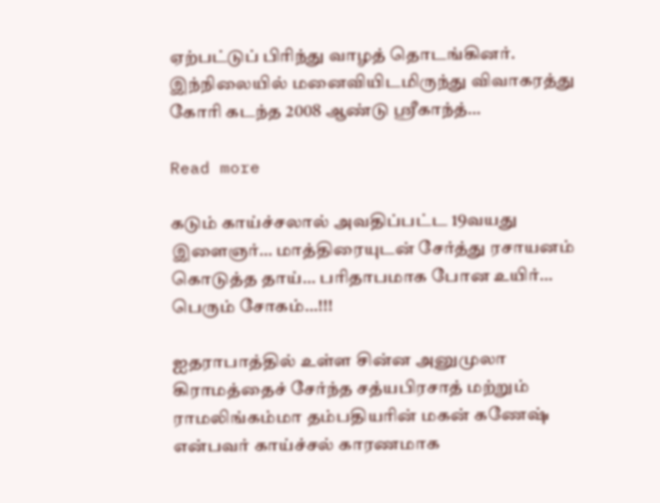ஏற்பட்டுப் பிரிந்து வாழத் தொடங்கினர். இந்நிலையில் மனைவியிடமிருந்து விவாகரத்து கோரி கடந்த 2008 ஆண்டு ஸ்ரீகாந்த்…

Read more

கடும் காய்ச்சலால் அவதிப்பட்ட 19வயது இளைஞர்… மாத்திரையுடன் சேர்த்து ரசாயனம் கொடுத்த தாய்… பரிதாபமாக போன உயிர்… பெரும் சோகம்…!!!

ஐதராபாத்தில் உள்ள சின்ன அனுமுலா கிராமத்தைச் சேர்ந்த சத்யபிரசாத் மற்றும் ராமலிங்கம்மா தம்பதியரின் மகன் கணேஷ் என்பவர் காய்ச்சல் காரணமாக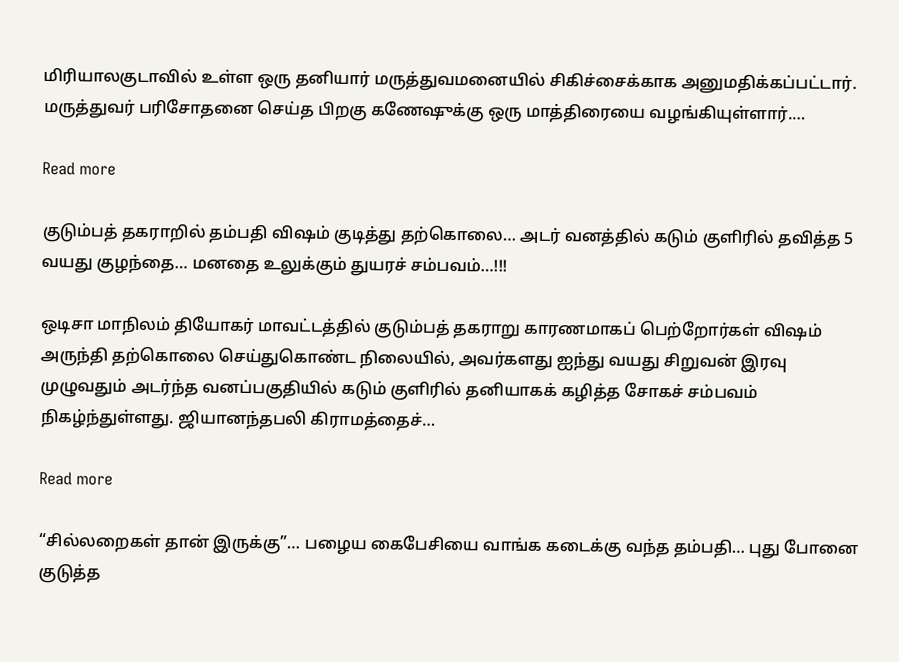மிரியாலகுடாவில் உள்ள ஒரு தனியார் மருத்துவமனையில் சிகிச்சைக்காக அனுமதிக்கப்பட்டார். மருத்துவர் பரிசோதனை செய்த பிறகு கணேஷுக்கு ஒரு மாத்திரையை வழங்கியுள்ளார்.…

Read more

குடும்பத் தகராறில் தம்பதி விஷம் குடித்து தற்கொலை… அடர் வனத்தில் கடும் குளிரில் தவித்த 5 வயது குழந்தை… மனதை உலுக்கும் துயரச் சம்பவம்…!!!

ஒடிசா மாநிலம் தியோகர் மாவட்டத்தில் குடும்பத் தகராறு காரணமாகப் பெற்றோர்கள் விஷம் அருந்தி தற்கொலை செய்துகொண்ட நிலையில், அவர்களது ஐந்து வயது சிறுவன் இரவு முழுவதும் அடர்ந்த வனப்பகுதியில் கடும் குளிரில் தனியாகக் கழித்த சோகச் சம்பவம் நிகழ்ந்துள்ளது. ஜியானந்தபலி கிராமத்தைச்…

Read more

“சில்லறைகள் தான் இருக்கு”… பழைய கைபேசியை வாங்க கடைக்கு வந்த தம்பதி… புது போனை குடுத்த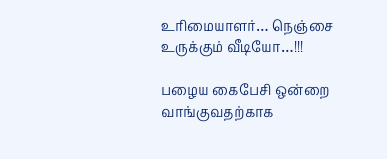உரிமையாளர்… நெஞ்சை உருக்கும் வீடியோ…!!!

பழைய கைபேசி ஒன்றை வாங்குவதற்காக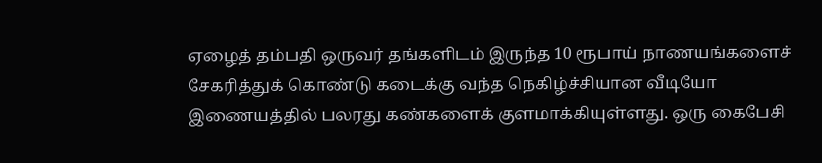ஏழைத் தம்பதி ஒருவர் தங்களிடம் இருந்த 10 ரூபாய் நாணயங்களைச் சேகரித்துக் கொண்டு கடைக்கு வந்த நெகிழ்ச்சியான வீடியோ இணையத்தில் பலரது கண்களைக் குளமாக்கியுள்ளது. ஒரு கைபேசி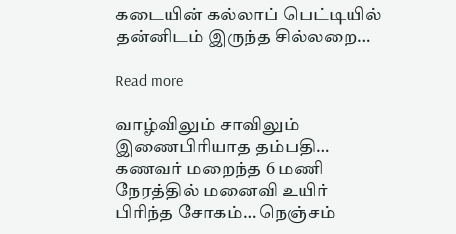கடையின் கல்லாப் பெட்டியில் தன்னிடம் இருந்த சில்லறை…

Read more

வாழ்விலும் சாவிலும் இணைபிரியாத தம்பதி… கணவர் மறைந்த 6 மணி நேரத்தில் மனைவி உயிர் பிரிந்த சோகம்… நெஞ்சம்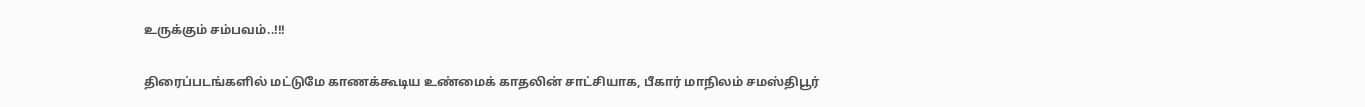உருக்கும் சம்பவம்..!!!

திரைப்படங்களில் மட்டுமே காணக்கூடிய உண்மைக் காதலின் சாட்சியாக, பீகார் மாநிலம் சமஸ்திபூர்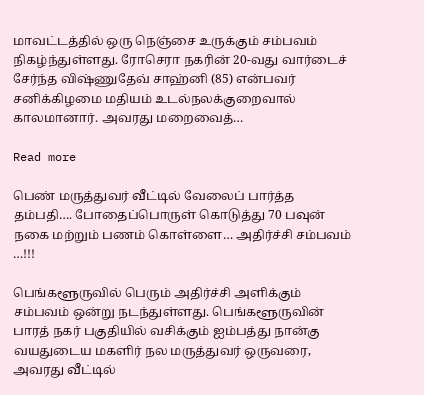மாவட்டத்தில் ஒரு நெஞ்சை உருக்கும் சம்பவம் நிகழ்ந்துள்ளது. ரோசெரா நகரின் 20-வது வார்டைச் சேர்ந்த விஷ்ணுதேவ் சாஹ்னி (85) என்பவர் சனிக்கிழமை மதியம் உடல்நலக்குறைவால் காலமானார். அவரது மறைவைத்…

Read more

பெண் மருத்துவர் வீட்டில் வேலைப் பார்த்த தம்பதி…. போதைப்பொருள் கொடுத்து 70 பவுன் நகை மற்றும் பணம் கொள்ளை… அதிர்ச்சி சம்பவம் …!!!

பெங்களூருவில் பெரும் அதிர்ச்சி அளிக்கும் சம்பவம் ஒன்று நடந்துள்ளது. பெங்களூருவின் பாரத் நகர் பகுதியில் வசிக்கும் ஐம்பத்து நான்கு வயதுடைய மகளிர் நல மருத்துவர் ஒருவரை, அவரது வீட்டில்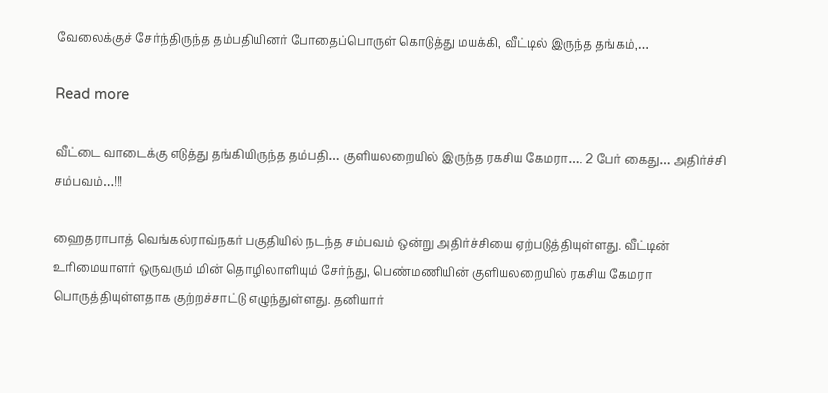வேலைக்குச் சேர்ந்திருந்த தம்பதியினர் போதைப்பொருள் கொடுத்து மயக்கி, வீட்டில் இருந்த தங்கம்,…

Read more

வீட்டை வாடைக்கு எடுத்து தங்கியிருந்த தம்பதி… குளியலறையில் இருந்த ரகசிய கேமரா…. 2 பேர் கைது… அதிர்ச்சி சம்பவம்…!!!

ஹைதராபாத் வெங்கல்ராவ்நகர் பகுதியில் நடந்த சம்பவம் ஒன்று அதிர்ச்சியை ஏற்படுத்தியுள்ளது. வீட்டின் உரிமையாளர் ஒருவரும் மின் தொழிலாளியும் சேர்ந்து, பெண்மணியின் குளியலறையில் ரகசிய கேமரா பொருத்தியுள்ளதாக குற்றச்சாட்டு எழுந்துள்ளது. தனியார்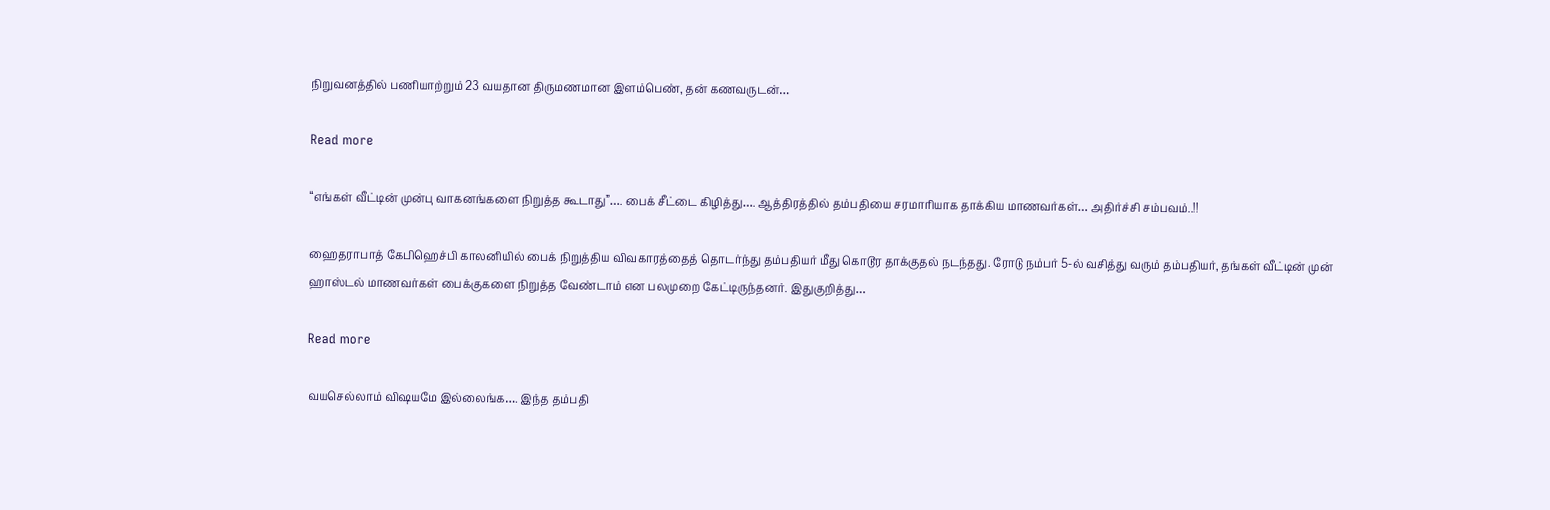நிறுவனத்தில் பணியாற்றும் 23 வயதான திருமணமான இளம்பெண், தன் கணவருடன்…

Read more

“எங்கள் வீட்டின் முன்பு வாகனங்களை நிறுத்த கூடாது”…. பைக் சீட்டை கிழித்து…. ஆத்திரத்தில் தம்பதியை சரமாரியாக தாக்கிய மாணவர்கள்… அதிர்ச்சி சம்பவம்..!!

ஹைதராபாத் கேபிஹெச்பி காலனியில் பைக் நிறுத்திய விவகாரத்தைத் தொடர்ந்து தம்பதியர் மீது கொடூர தாக்குதல் நடந்தது. ரோடு நம்பர் 5-ல் வசித்து வரும் தம்பதியர், தங்கள் வீட்டின் முன் ஹாஸ்டல் மாணவர்கள் பைக்குகளை நிறுத்த வேண்டாம் என பலமுறை கேட்டிருந்தனர். இதுகுறித்து…

Read more

வயசெல்லாம் விஷயமே இல்லைங்க…. இந்த தம்பதி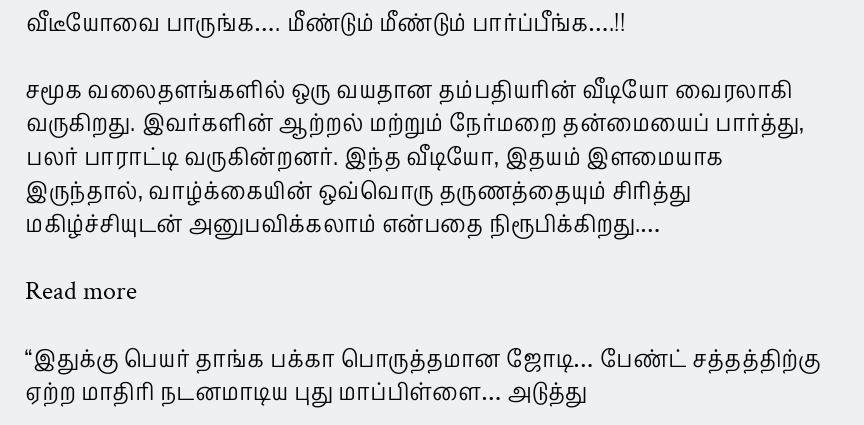வீடீயோவை பாருங்க…. மீண்டும் மீண்டும் பார்ப்பீங்க….!!

சமூக வலைதளங்களில் ஒரு வயதான தம்பதியரின் வீடியோ வைரலாகி வருகிறது. இவர்களின் ஆற்றல் மற்றும் நேர்மறை தன்மையைப் பார்த்து, பலர் பாராட்டி வருகின்றனர். இந்த வீடியோ, இதயம் இளமையாக இருந்தால், வாழ்க்கையின் ஒவ்வொரு தருணத்தையும் சிரித்து மகிழ்ச்சியுடன் அனுபவிக்கலாம் என்பதை நிரூபிக்கிறது.…

Read more

“இதுக்கு பெயர் தாங்க பக்கா பொருத்தமான ஜோடி… பேண்ட் சத்தத்திற்கு ஏற்ற மாதிரி நடனமாடிய புது மாப்பிள்ளை… அடுத்து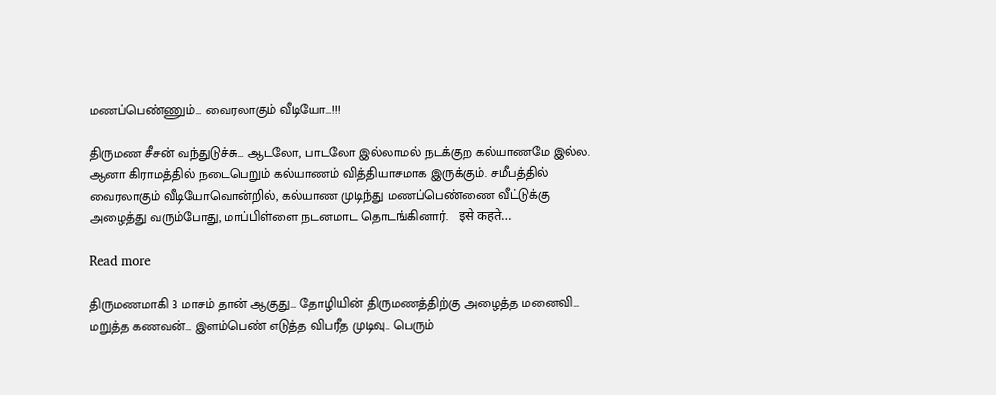மணப்பெண்ணும்… வைரலாகும் வீடியோ…!!!

திருமண சீசன் வந்துடுச்சு… ஆடலோ, பாடலோ இல்லாமல் நடக்குற கல்யாணமே இல்ல. ஆனா கிராமத்தில் நடைபெறும் கல்யாணம் வித்தியாசமாக இருக்கும். சமீபத்தில் வைரலாகும் வீடியோவொன்றில், கல்யாண முடிந்து மணப்பெண்ணை வீட்டுக்கு அழைத்து வரும்போது, மாப்பிள்ளை நடனமாட தொடங்கினார்.   इसे कहते…

Read more

திருமணமாகி 3 மாசம் தான் ஆகுது… தோழியின் திருமணத்திற்கு அழைத்த மனைவி… மறுத்த கணவன்… இளம்பெண் எடுத்த விபரீத முடிவு.. பெரும்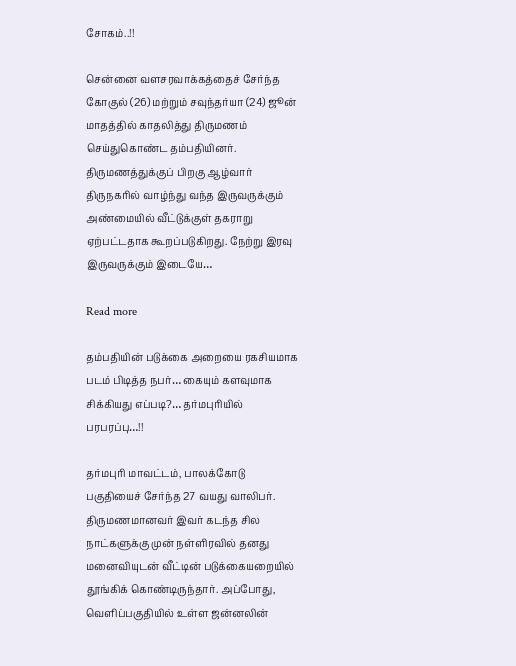சோகம்..!!

சென்னை வளசரவாக்கத்தைச் சேர்ந்த கோகுல் (26) மற்றும் சவுந்தர்யா (24) ஜூன் மாதத்தில் காதலித்து திருமணம் செய்துகொண்ட தம்பதியினர். திருமணத்துக்குப் பிறகு ஆழ்வார் திருநகரில் வாழ்ந்து வந்த இருவருக்கும் அண்மையில் வீட்டுக்குள் தகராறு ஏற்பட்டதாக கூறப்படுகிறது. நேற்று இரவு இருவருக்கும் இடையே…

Read more

தம்பதியின் படுக்கை அறையை ரகசியமாக படம் பிடித்த நபர்… கையும் களவுமாக சிக்கியது எப்படி?… தர்மபுரியில் பரபரப்பு…!!

தர்மபுரி மாவட்டம், பாலக்கோடு பகுதியைச் சேர்ந்த 27 வயது வாலிபர். திருமணமானவர் இவர் கடந்த சில நாட்களுக்கு முன் நள்ளிரவில் தனது மனைவியுடன் வீட்டின் படுக்கையறையில் தூங்கிக் கொண்டிருந்தார். அப்போது, வெளிப்பகுதியில் உள்ள ஜன்னலின்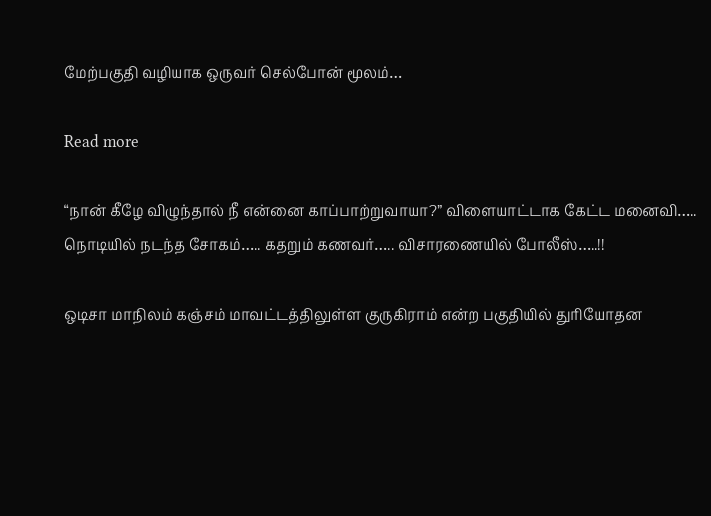மேற்பகுதி வழியாக ஒருவர் செல்போன் மூலம்…

Read more

“நான் கீழே விழுந்தால் நீ என்னை காப்பாற்றுவாயா?” விளையாட்டாக கேட்ட மனைவி….. நொடியில் நடந்த சோகம்….. கதறும் கணவர்….. விசாரணையில் போலீஸ்…..!!

ஒடிசா மாநிலம் கஞ்சம் மாவட்டத்திலுள்ள குருகிராம் என்ற பகுதியில் துரியோதன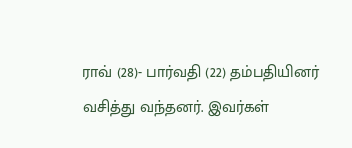ராவ் (28)- பார்வதி (22) தம்பதியினர் வசித்து வந்தனர். இவர்கள்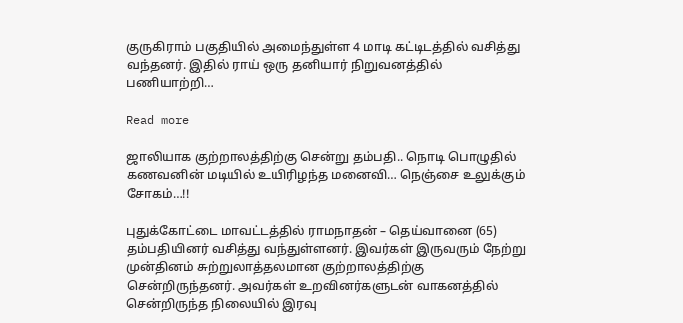குருகிராம் பகுதியில் அமைந்துள்ள 4 மாடி கட்டிடத்தில் வசித்து வந்தனர். இதில் ராய் ஒரு தனியார் நிறுவனத்தில் பணியாற்றி…

Read more

ஜாலியாக குற்றாலத்திற்கு சென்று தம்பதி.. நொடி பொழுதில் கணவனின் மடியில் உயிரிழந்த மனைவி… நெஞ்சை உலுக்கும் சோகம்…!!

புதுக்கோட்டை மாவட்டத்தில் ராமநாதன் – தெய்வானை (65) தம்பதியினர் வசித்து வந்துள்ளனர். இவர்கள் இருவரும் நேற்று முன்தினம் சுற்றுலாத்தலமான குற்றாலத்திற்கு சென்றிருந்தனர். அவர்கள் உறவினர்களுடன் வாகனத்தில் சென்றிருந்த நிலையில் இரவு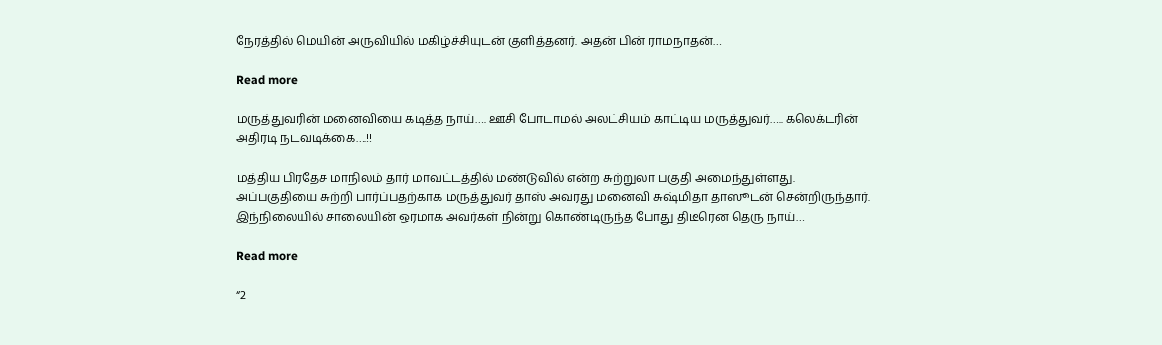நேரத்தில் மெயின் அருவியில் மகிழ்ச்சியுடன் குளித்தனர். அதன் பின் ராமநாதன்…

Read more

மருத்துவரின் மனைவியை கடித்த நாய்…. ஊசி போடாமல் அலட்சியம் காட்டிய மருத்துவர்….. கலெக்டரின் அதிரடி நடவடிக்கை….!!

மத்திய பிரதேச மாநிலம் தார் மாவட்டத்தில் மண்டுவில் என்ற சுற்றுலா பகுதி அமைந்துள்ளது. அப்பகுதியை சுற்றி பார்ப்பதற்காக மருத்துவர் தாஸ் அவரது மனைவி சுஷ்மிதா தாஸூடன் சென்றிருந்தார். இந்நிலையில் சாலையின் ஒரமாக அவர்கள் நின்று கொண்டிருந்த போது திடீரென தெரு நாய்…

Read more

“2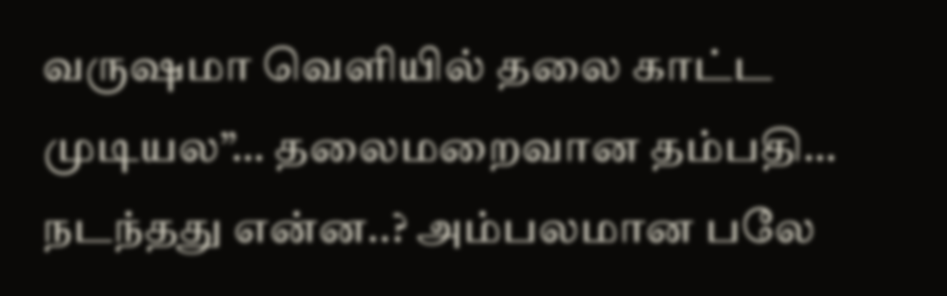வருஷமா வெளியில் தலை காட்ட முடியல”… தலைமறைவான தம்பதி… நடந்தது என்ன..? அம்பலமான பலே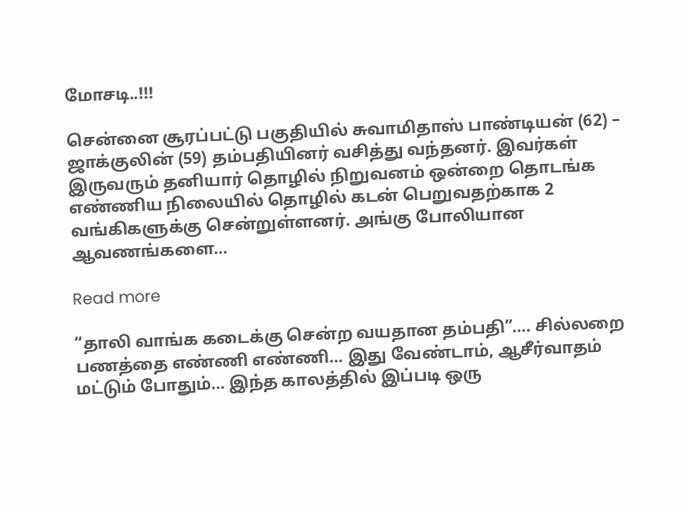மோசடி..!!!

சென்னை சூரப்பட்டு பகுதியில் சுவாமிதாஸ் பாண்டியன் (62) – ஜாக்குலின் (59) தம்பதியினர் வசித்து வந்தனர். இவர்கள் இருவரும் தனியார் தொழில் நிறுவனம் ஒன்றை தொடங்க எண்ணிய நிலையில் தொழில் கடன் பெறுவதற்காக 2 வங்கிகளுக்கு சென்றுள்ளனர். அங்கு போலியான ஆவணங்களை…

Read more

“தாலி வாங்க கடைக்கு சென்ற வயதான தம்பதி”…. சில்லறை பணத்தை எண்ணி எண்ணி… இது வேண்டாம், ஆசீர்வாதம் மட்டும் போதும்… இந்த காலத்தில் இப்படி ஒரு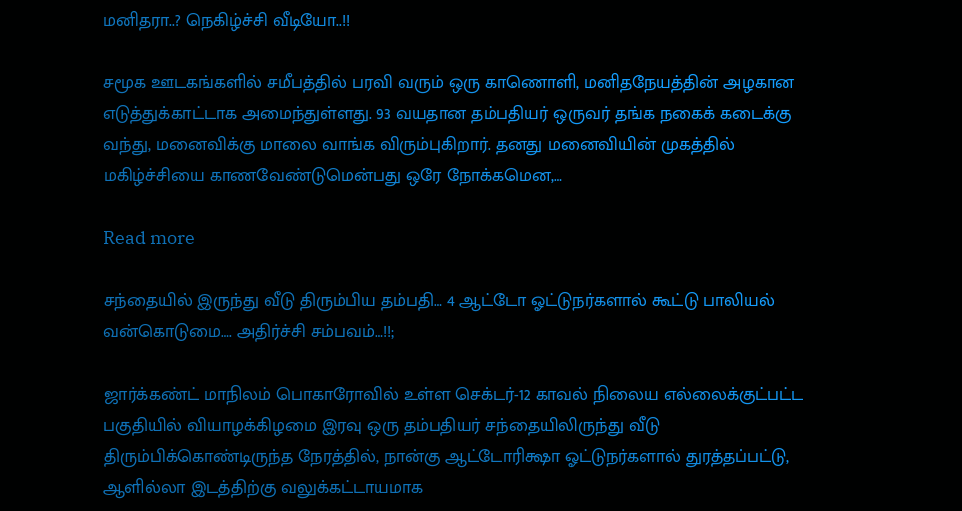மனிதரா..? நெகிழ்ச்சி வீடியோ..!!

சமூக ஊடகங்களில் சமீபத்தில் பரவி வரும் ஒரு காணொளி, மனிதநேயத்தின் அழகான எடுத்துக்காட்டாக அமைந்துள்ளது. 93 வயதான தம்பதியர் ஒருவர் தங்க நகைக் கடைக்கு வந்து, மனைவிக்கு மாலை வாங்க விரும்புகிறார். தனது மனைவியின் முகத்தில் மகிழ்ச்சியை காணவேண்டுமென்பது ஒரே நோக்கமென,…

Read more

சந்தையில் இருந்து வீடு திரும்பிய தம்பதி… 4 ஆட்டோ ஓட்டுநர்களால் கூட்டு பாலியல் வன்கொடுமை…. அதிர்ச்சி சம்பவம்…!!;

ஜார்க்கண்ட் மாநிலம் பொகாரோவில் உள்ள செக்டர்-12 காவல் நிலைய எல்லைக்குட்பட்ட பகுதியில் வியாழக்கிழமை இரவு ஒரு தம்பதியர் சந்தையிலிருந்து வீடு திரும்பிக்கொண்டிருந்த நேரத்தில், நான்கு ஆட்டோரிக்ஷா ஓட்டுநர்களால் துரத்தப்பட்டு, ஆளில்லா இடத்திற்கு வலுக்கட்டாயமாக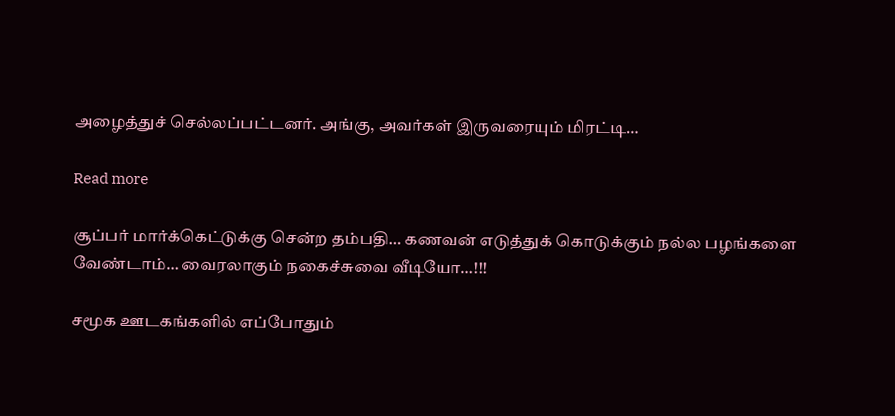அழைத்துச் செல்லப்பட்டனர். அங்கு, அவர்கள் இருவரையும் மிரட்டி…

Read more

சூப்பர் மார்க்கெட்டுக்கு சென்ற தம்பதி… கணவன் எடுத்துக் கொடுக்கும் நல்ல பழங்களை வேண்டாம்… வைரலாகும் நகைச்சுவை வீடியோ…!!!

சமூக ஊடகங்களில் எப்போதும்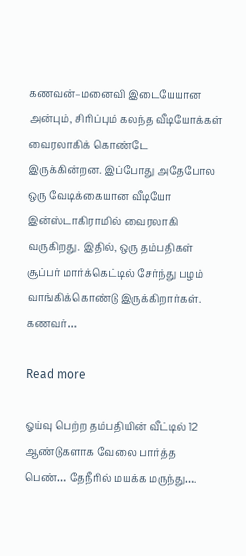கணவன்–மனைவி இடையேயான அன்பும், சிரிப்பும் கலந்த வீடியோக்கள் வைரலாகிக் கொண்டே இருக்கின்றன. இப்போது அதேபோல ஒரு வேடிக்கையான வீடியோ இன்ஸ்டாகிராமில் வைரலாகி வருகிறது. இதில், ஒரு தம்பதிகள் சூப்பர் மார்க்கெட்டில் சேர்ந்து பழம் வாங்கிக்கொண்டு இருக்கிறார்கள். கணவர்…

Read more

ஓய்வு பெற்ற தம்பதியின் வீட்டில் 12 ஆண்டுகளாக வேலை பார்த்த பெண்… தேநீரில் மயக்க மருந்து….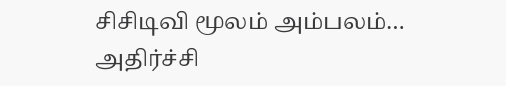சிசிடிவி மூலம் அம்பலம்… அதிர்ச்சி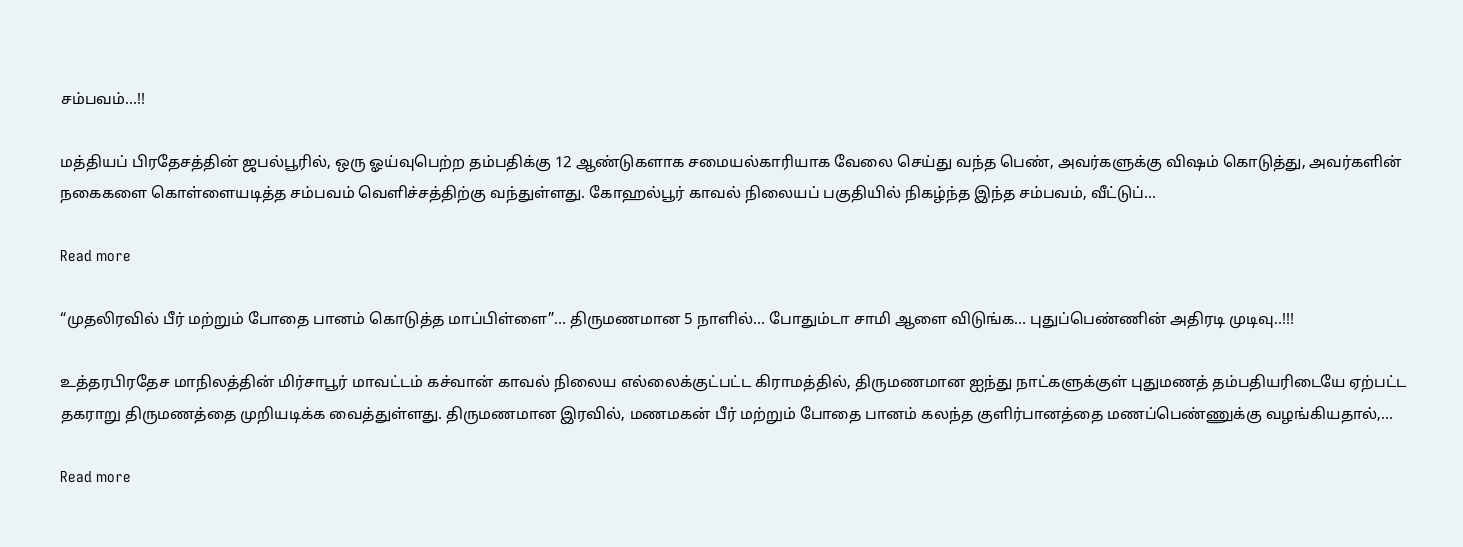சம்பவம்…!!

மத்தியப் பிரதேசத்தின் ஜபல்பூரில், ஒரு ஓய்வுபெற்ற தம்பதிக்கு 12 ஆண்டுகளாக சமையல்காரியாக வேலை செய்து வந்த பெண், அவர்களுக்கு விஷம் கொடுத்து, அவர்களின் நகைகளை கொள்ளையடித்த சம்பவம் வெளிச்சத்திற்கு வந்துள்ளது. கோஹல்பூர் காவல் நிலையப் பகுதியில் நிகழ்ந்த இந்த சம்பவம், வீட்டுப்…

Read more

“முதலிரவில் பீர் மற்றும் போதை பானம் கொடுத்த மாப்பிள்ளை”… திருமணமான 5 நாளில்… போதும்டா சாமி ஆளை விடுங்க… புதுப்பெண்ணின் அதிரடி முடிவு..!!!

உத்தரபிரதேச மாநிலத்தின் மிர்சாபூர் மாவட்டம் கச்வான் காவல் நிலைய எல்லைக்குட்பட்ட கிராமத்தில், திருமணமான ஐந்து நாட்களுக்குள் புதுமணத் தம்பதியரிடையே ஏற்பட்ட தகராறு திருமணத்தை முறியடிக்க வைத்துள்ளது. திருமணமான இரவில், மணமகன் பீர் மற்றும் போதை பானம் கலந்த குளிர்பானத்தை மணப்பெண்ணுக்கு வழங்கியதால்,…

Read more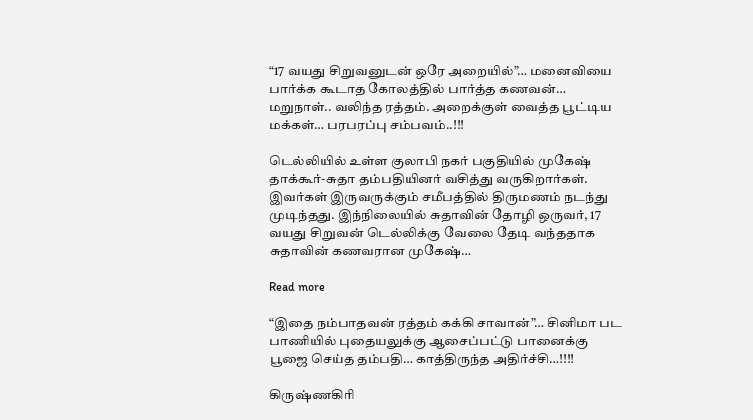“17 வயது சிறுவனுடன் ஒரே அறையில்”… மனைவியை பார்க்க கூடாத கோலத்தில் பார்த்த கணவன்… மறுநாள்.. வலிந்த ரத்தம். அறைக்குள் வைத்த பூட்டிய மக்கள்… பரபரப்பு சம்பவம்..!!!

டெல்லியில் உள்ள குலாபி நகர் பகுதியில் முகேஷ் தாக்கூர்-சுதா தம்பதியினர் வசித்து வருகிறார்கள். இவர்கள் இருவருக்கும் சமீபத்தில் திருமணம் நடந்து முடிந்தது. இந்நிலையில் சுதாவின் தோழி ஒருவர், 17 வயது சிறுவன் டெல்லிக்கு வேலை தேடி வந்ததாக சுதாவின் கணவரான முகேஷ்…

Read more

“இதை நம்பாதவன் ரத்தம் கக்கி சாவான்”… சினிமா பட பாணியில் புதையலுக்கு ஆசைப்பட்டு பானைக்கு பூஜை செய்த தம்பதி… காத்திருந்த அதிர்ச்சி…!!!!

கிருஷ்ணகிரி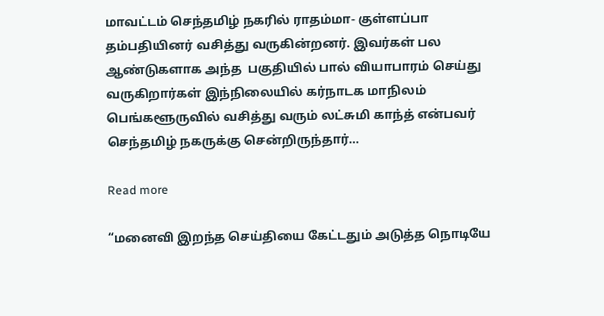மாவட்டம் செந்தமிழ் நகரில் ராதம்மா- குள்ளப்பா தம்பதியினர் வசித்து வருகின்றனர். இவர்கள் பல ஆண்டுகளாக அந்த  பகுதியில் பால் வியாபாரம் செய்து வருகிறார்கள் இந்நிலையில் கர்நாடக மாநிலம் பெங்களூருவில் வசித்து வரும் லட்சுமி காந்த் என்பவர் செந்தமிழ் நகருக்கு சென்றிருந்தார்…

Read more

“மனைவி இறந்த செய்தியை கேட்டதும் அடுத்த நொடியே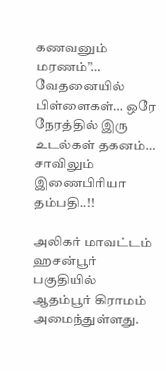கணவனும் மரணம்”… வேதனையில் பிள்ளைகள்… ஒரே நேரத்தில் இரு உடல்கள் தகனம்… சாவிலும் இணைபிரியா தம்பதி..!!

அலிகர் மாவட்டம் ஹசன்பூர் பகுதியில் ஆதம்பூர் கிராமம் அமைந்துள்ளது.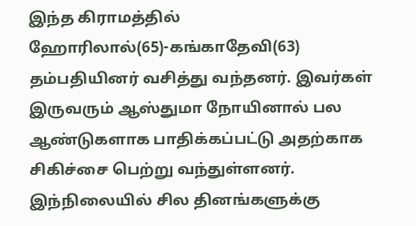இந்த கிராமத்தில் ஹோரிலால்(65)-கங்காதேவி(63) தம்பதியினர் வசித்து வந்தனர். இவர்கள் இருவரும் ஆஸ்துமா நோயினால் பல ஆண்டுகளாக பாதிக்கப்பட்டு அதற்காக சிகிச்சை பெற்று வந்துள்ளனர். இந்நிலையில் சில தினங்களுக்கு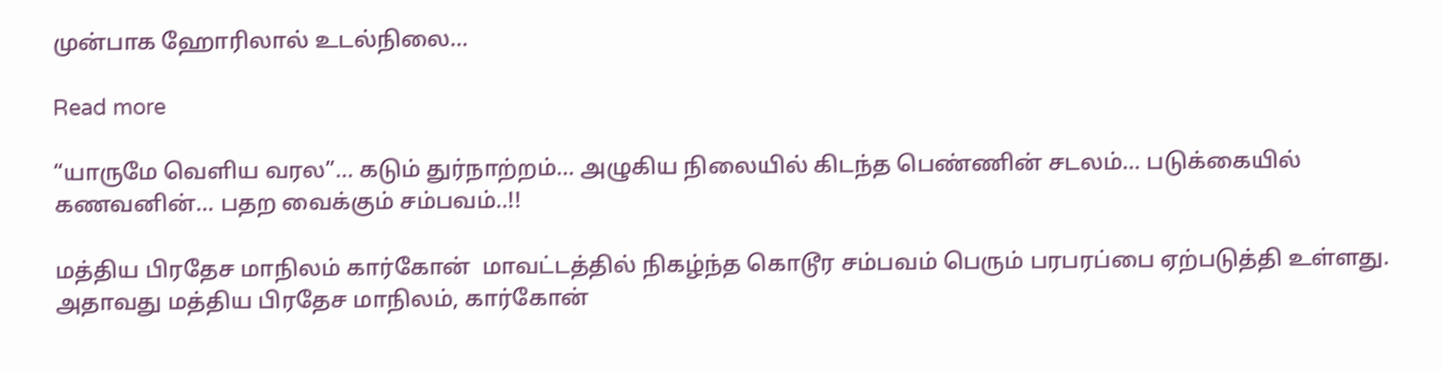முன்பாக ஹோரிலால் உடல்நிலை…

Read more

“யாருமே வெளிய வரல”… கடும் துர்நாற்றம்… அழுகிய நிலையில் கிடந்த பெண்ணின் சடலம்… படுக்கையில் கணவனின்… பதற வைக்கும் சம்பவம்..!!

மத்திய பிரதேச மாநிலம் கார்கோன்  மாவட்டத்தில் நிகழ்ந்த கொடூர சம்பவம் பெரும் பரபரப்பை ஏற்படுத்தி உள்ளது. அதாவது மத்திய பிரதேச மாநிலம், கார்கோன்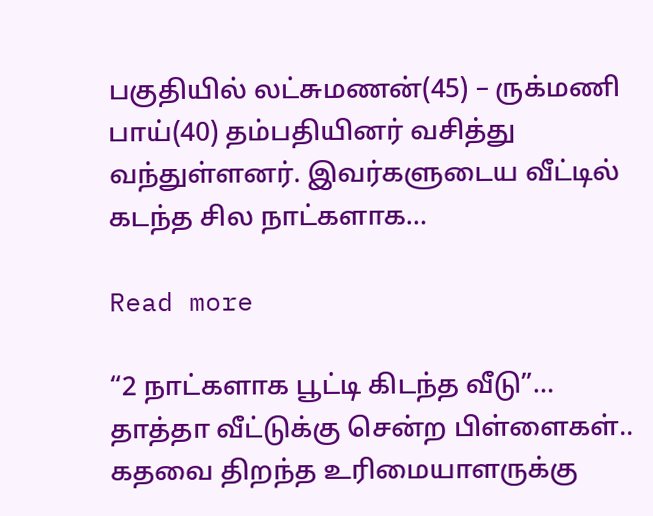பகுதியில் லட்சுமணன்(45) – ருக்மணி பாய்(40) தம்பதியினர் வசித்து வந்துள்ளனர். இவர்களுடைய வீட்டில் கடந்த சில நாட்களாக…

Read more

“2 நாட்களாக பூட்டி கிடந்த வீடு”… தாத்தா வீட்டுக்கு சென்ற பிள்ளைகள்.. கதவை திறந்த உரிமையாளருக்கு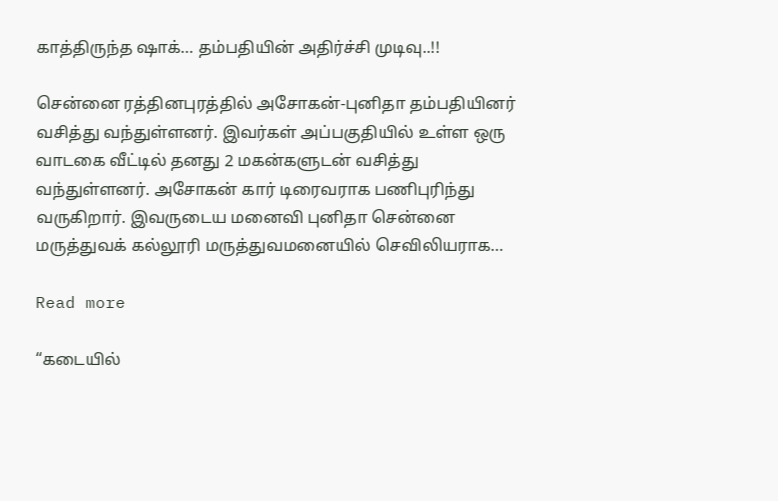காத்திருந்த ஷாக்… தம்பதியின் அதிர்ச்சி முடிவு..!!

சென்னை ரத்தினபுரத்தில் அசோகன்-புனிதா தம்பதியினர் வசித்து வந்துள்ளனர். இவர்கள் அப்பகுதியில் உள்ள ஒரு வாடகை வீட்டில் தனது 2 மகன்களுடன் வசித்து வந்துள்ளனர். அசோகன் கார் டிரைவராக பணிபுரிந்து வருகிறார். இவருடைய மனைவி புனிதா சென்னை மருத்துவக் கல்லூரி மருத்துவமனையில் செவிலியராக…

Read more

“கடையில்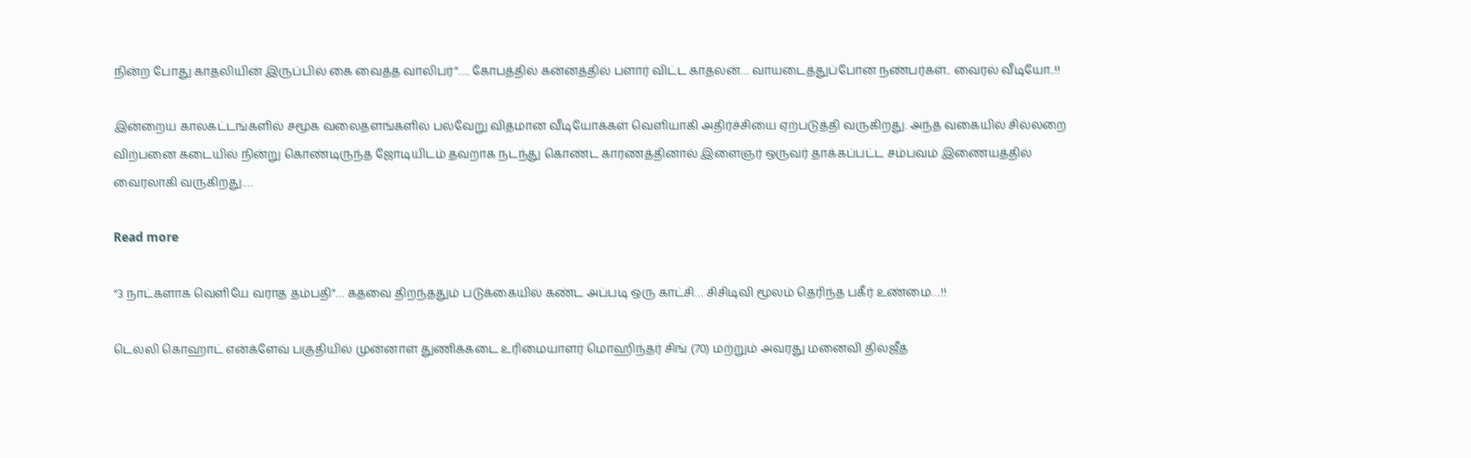நின்ற போது காதலியின் இருப்பில் கை வைத்த வாலிபர்”…. கோபத்தில் கன்னத்தில் பளார் விட்ட காதலன்… வாயடைத்துப்போன நண்பர்கள்.. வைரல் வீடியோ..!!

இன்றைய காலகட்டங்களில் சமூக வலைதளங்களில் பல்வேறு விதமான வீடியோக்கள் வெளியாகி அதிர்ச்சியை ஏற்படுத்தி வருகிறது. அந்த வகையில் சில்லறை விற்பனை கடையில் நின்று கொண்டிருந்த ஜோடியிடம் தவறாக நடந்து கொண்ட காரணத்தினால் இளைஞர் ஒருவர் தாக்கப்பட்ட சம்பவம் இணையத்தில் வைரலாகி வருகிறது.…

Read more

“3 நாட்களாக வெளியே வராத தம்பதி”… கதவை திறந்ததும் படுக்கையில் கண்ட அப்படி ஒரு காட்சி… சிசிடிவி மூலம் தெரிந்த பகீர் உண்மை…!!

டெல்லி கொஹாட் என்க்ளேவ் பகுதியில் முன்னாள் துணிக்கடை உரிமையாளர் மொஹிந்தர் சிங் (70) மற்றும் அவரது மனைவி தில்ஜீத்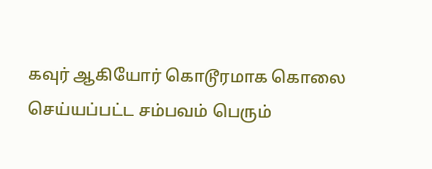கவுர் ஆகியோர் கொடூரமாக கொலை செய்யப்பட்ட சம்பவம் பெரும்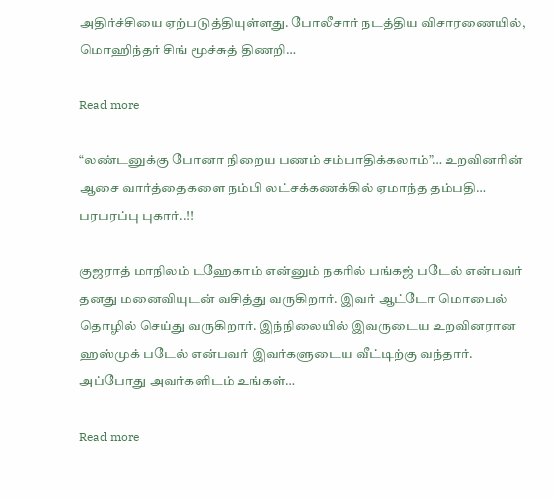அதிர்ச்சியை ஏற்படுத்தியுள்ளது. போலீசார் நடத்திய விசாரணையில், மொஹிந்தர் சிங் மூச்சுத் திணறி…

Read more

“லண்டனுக்கு போனா நிறைய பணம் சம்பாதிக்கலாம்”… உறவினரின் ஆசை வார்த்தைகளை நம்பி லட்சக்கணக்கில் ஏமாந்த தம்பதி… பரபரப்பு புகார்..!!

குஜராத் மாநிலம் டஹேகாம் என்னும் நகரில் பங்கஜ் படேல் என்பவர் தனது மனைவியுடன் வசித்து வருகிறார். இவர் ஆட்டோ மொபைல் தொழில் செய்து வருகிறார். இந்நிலையில் இவருடைய உறவினரான ஹஸ்முக் படேல் என்பவர் இவர்களுடைய வீட்டிற்கு வந்தார். அப்போது அவர்களிடம் உங்கள்…

Read more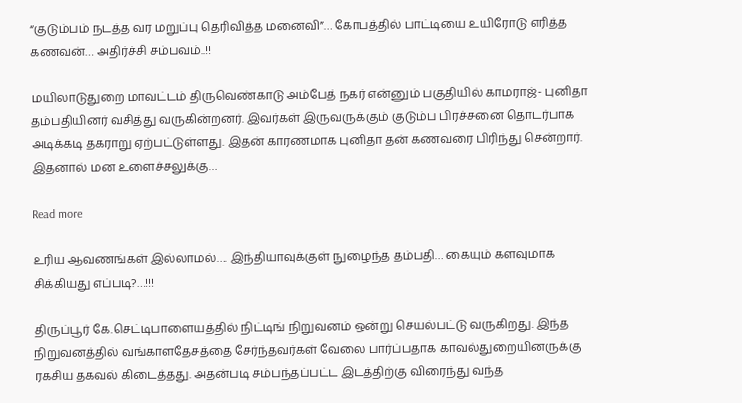“குடும்பம் நடத்த வர மறுப்பு தெரிவித்த மனைவி”… கோபத்தில் பாட்டியை உயிரோடு எரித்த கணவன்… அதிர்ச்சி சம்பவம்..!!

மயிலாடுதுறை மாவட்டம் திருவெண்காடு அம்பேத் நகர் என்னும் பகுதியில் காமராஜ்- புனிதா தம்பதியினர் வசித்து வருகின்றனர். இவர்கள் இருவருக்கும் குடும்ப பிரச்சனை தொடர்பாக அடிக்கடி தகராறு ஏற்பட்டுள்ளது. இதன் காரணமாக புனிதா தன் கணவரை பிரிந்து சென்றார். இதனால் மன உளைச்சலுக்கு…

Read more

உரிய ஆவணங்கள் இல்லாமல்…. இந்தியாவுக்குள் நுழைந்த தம்பதி… கையும் களவுமாக சிக்கியது எப்படி?…!!!

திருப்பூர் கே.செட்டிபாளையத்தில் நிட்டிங் நிறுவனம் ஒன்று செயல்பட்டு வருகிறது. இந்த நிறுவனத்தில் வங்காளதேசத்தை சேர்ந்தவர்கள் வேலை பார்ப்பதாக காவல்துறையினருக்கு ரகசிய தகவல் கிடைத்தது. அதன்படி சம்பந்தப்பட்ட இடத்திற்கு விரைந்து வந்த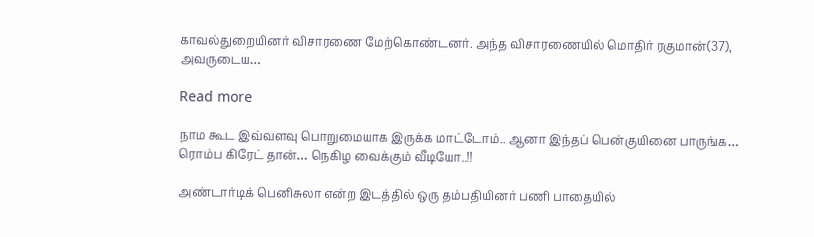காவல்துறையினர் விசாரணை மேற்கொண்டனர். அந்த விசாரணையில் மொதிர் ரகுமான்(37), அவருடைய…

Read more

நாம கூட இவ்வளவு பொறுமையாக இருக்க மாட்டோம்.. ஆனா இந்தப் பென்குயினை பாருங்க… ரொம்ப கிரேட் தான்… நெகிழ வைக்கும் வீடியோ..!!

அண்டார்டிக் பெனிசுலா என்ற இடத்தில் ஒரு தம்பதியினர் பணி பாதையில்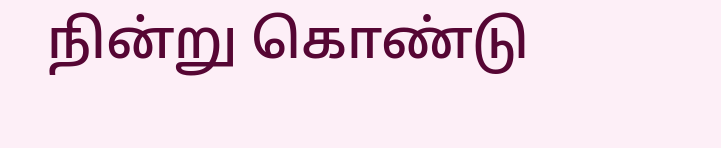நின்று கொண்டு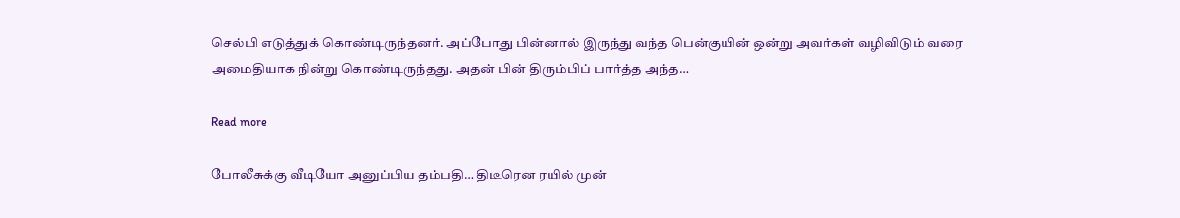செல்பி எடுத்துக் கொண்டிருந்தனர். அப்போது பின்னால் இருந்து வந்த பென்குயின் ஒன்று அவர்கள் வழிவிடும் வரை அமைதியாக நின்று கொண்டிருந்தது. அதன் பின் திரும்பிப் பார்த்த அந்த…

Read more

போலீசுக்கு வீடியோ அனுப்பிய தம்பதி… திடீரென ரயில் முன்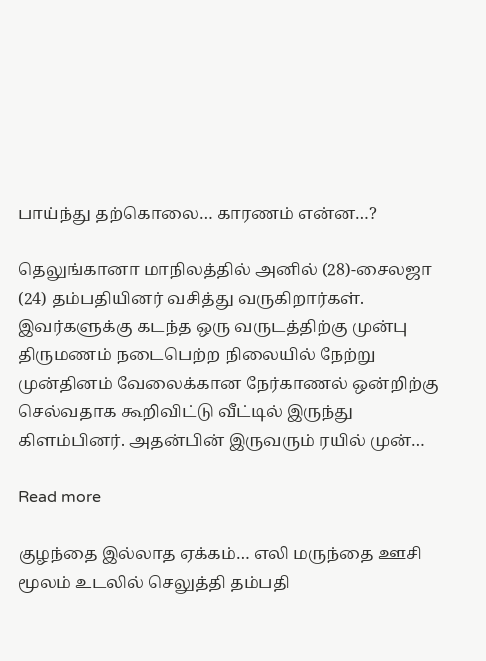பாய்ந்து தற்கொலை… காரணம் என்ன…?

தெலுங்கானா மாநிலத்தில் அனில் (28)-சைலஜா (24) தம்பதியினர் வசித்து வருகிறார்கள். இவர்களுக்கு கடந்த ஒரு வருடத்திற்கு முன்பு திருமணம் நடைபெற்ற நிலையில் நேற்று முன்தினம் வேலைக்கான நேர்காணல் ஒன்றிற்கு செல்வதாக கூறிவிட்டு வீட்டில் இருந்து கிளம்பினர். அதன்பின் இருவரும் ரயில் முன்…

Read more

குழந்தை இல்லாத ஏக்கம்… எலி மருந்தை ஊசி மூலம் உடலில் செலுத்தி தம்பதி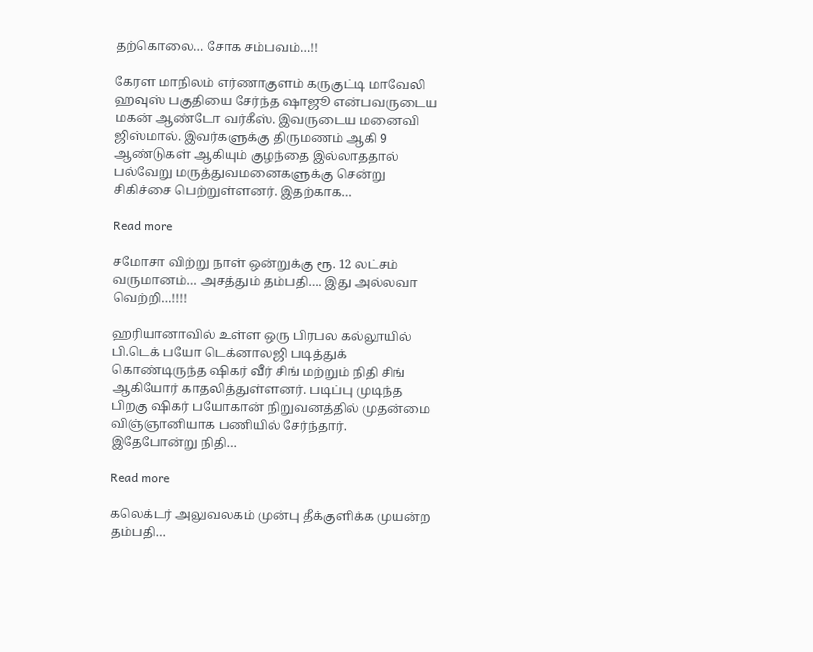தற்கொலை… சோக சம்பவம்…!!

கேரள மாநிலம் எர்ணாகுளம் கருகுட்டி மாவேலி ஹவுஸ் பகுதியை சேர்ந்த ஷாஜூ என்பவருடைய மகன் ஆண்டோ வர்கீஸ். இவருடைய மனைவி ஜிஸ்மால். இவர்களுக்கு திருமணம் ஆகி 9 ஆண்டுகள் ஆகியும் குழந்தை இல்லாததால் பல்வேறு மருத்துவமனைகளுக்கு சென்று சிகிச்சை பெற்றுள்ளனர். இதற்காக…

Read more

சமோசா விற்று நாள் ஒன்றுக்கு ரூ. 12 லட்சம் வருமானம்… அசத்தும் தம்பதி…. இது அல்லவா வெற்றி…!!!!

ஹரியானாவில் உள்ள ஒரு பிரபல கல்லூயில் பி.டெக் பயோ டெக்னாலஜி படித்துக் கொண்டிருந்த ஷிகர் வீர் சிங் மற்றும் நிதி சிங் ஆகியோர் காதலித்துள்ளனர். படிப்பு முடிந்த பிறகு ஷிகர் பயோகான் நிறுவனத்தில் முதன்மை விஞ்ஞானியாக பணியில் சேர்ந்தார். இதேபோன்று நிதி…

Read more

கலெக்டர் அலுவலகம் முன்பு தீக்குளிக்க முயன்ற தம்பதி…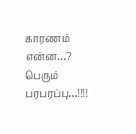காரணம் என்ன…? பெரும் பரபரப்பு…!!!!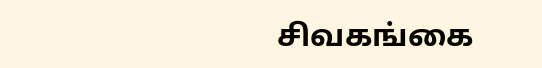சிவகங்கை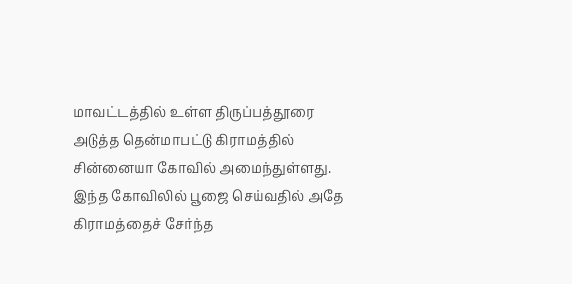மாவட்டத்தில் உள்ள திருப்பத்தூரை அடுத்த தென்மாபட்டு கிராமத்தில் சின்னையா கோவில் அமைந்துள்ளது. இந்த கோவிலில் பூஜை செய்வதில் அதே கிராமத்தைச் சேர்ந்த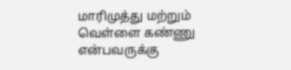மாரிமுத்து மற்றும் வெள்ளை கண்ணு என்பவருக்கு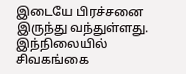இடையே பிரச்சனை இருந்து வந்துள்ளது. இந்நிலையில் சிவகங்கை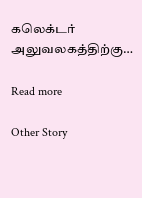கலெக்டர் அலுவலகத்திற்கு…

Read more

Other Story